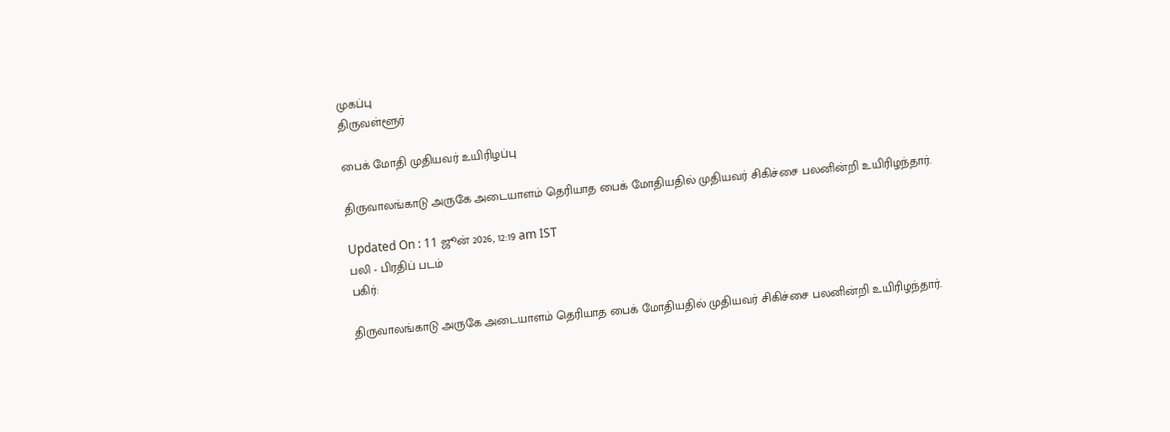முகப்பு
திருவள்ளூர்

பைக் மோதி முதியவர் உயிரிழப்பு

திருவாலங்காடு அருகே அடையாளம் தெரியாத பைக் மோதியதில் முதியவர் சிகிச்சை பலனின்றி உயிரிழந்தார்.

Updated On : 11 ஜூன் 2026, 12:19 am IST
பலி - பிரதிப் படம்
பகிர்:

திருவாலங்காடு அருகே அடையாளம் தெரியாத பைக் மோதியதில் முதியவர் சிகிச்சை பலனின்றி உயிரிழந்தார்.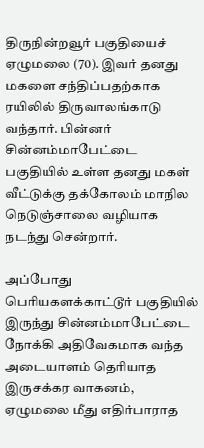திருநின்றவூர் பகுதியைச் ஏழுமலை (70). இவர் தனது மகளை சந்திப்பதற்காக ரயிலில் திருவாலங்காடு வந்தார். பின்னர் சின்னம்மாபேட்டை பகுதியில் உள்ள தனது மகள் வீட்டுக்கு தக்கோலம் மாநில நெடுஞ்சாலை வழியாக நடந்து சென்றார்.

அப்போது பெரியகளக்காட்டூர் பகுதியில் இருந்து சின்னம்மாபேட்டை நோக்கி அதிவேகமாக வந்த அடையாளம் தெரியாத இருசக்கர வாகனம், ஏழுமலை மீது எதிர்பாராத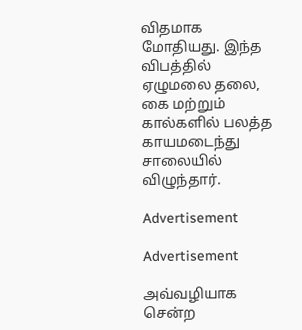விதமாக மோதியது. இந்த விபத்தில் ஏழுமலை தலை, கை மற்றும் கால்களில் பலத்த காயமடைந்து சாலையில் விழுந்தார்.

Advertisement

Advertisement

அவ்வழியாக சென்ற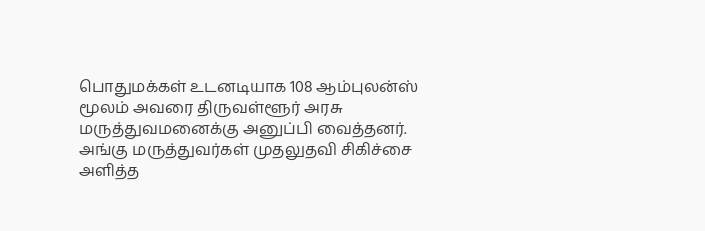பொதுமக்கள் உடனடியாக 108 ஆம்புலன்ஸ் மூலம் அவரை திருவள்ளூர் அரசு மருத்துவமனைக்கு அனுப்பி வைத்தனர். அங்கு மருத்துவர்கள் முதலுதவி சிகிச்சை அளித்த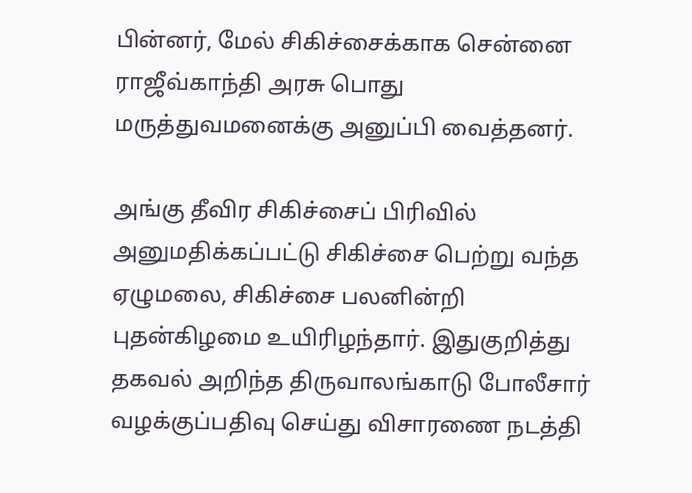பின்னர், மேல் சிகிச்சைக்காக சென்னை ராஜீவ்காந்தி அரசு பொது மருத்துவமனைக்கு அனுப்பி வைத்தனர்.

அங்கு தீவிர சிகிச்சைப் பிரிவில் அனுமதிக்கப்பட்டு சிகிச்சை பெற்று வந்த ஏழுமலை, சிகிச்சை பலனின்றி புதன்கிழமை உயிரிழந்தார். இதுகுறித்து தகவல் அறிந்த திருவாலங்காடு போலீசார் வழக்குப்பதிவு செய்து விசாரணை நடத்தி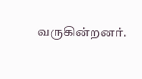வருகின்றனர்.